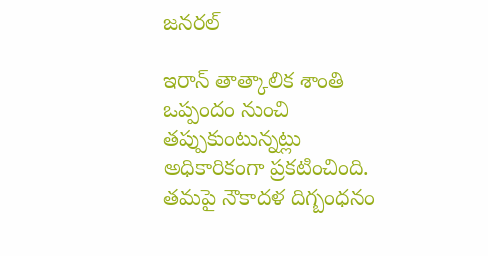జనరల్

ఇరాన్ తాత్కాలిక శాంతి ఒప్పందం నుంచి తప్పుకుంటున్నట్లు అధికారికంగా ప్రకటించింది. తమపై నౌకాదళ దిగ్బంధనం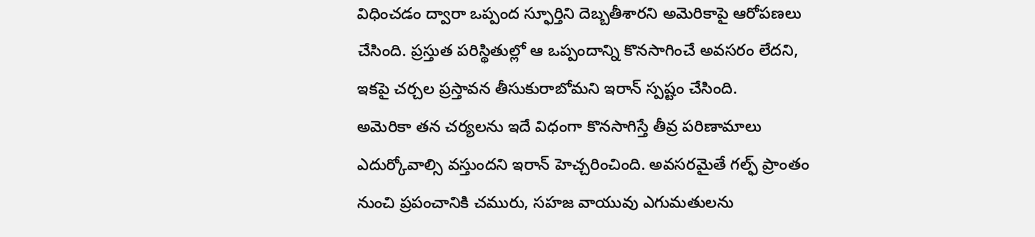విధించడం ద్వారా ఒప్పంద స్ఫూర్తిని దెబ్బతీశారని అమెరికాపై ఆరోపణలు చేసింది. ప్రస్తుత పరిస్థితుల్లో ఆ ఒప్పందాన్ని కొనసాగించే అవసరం లేదని, ఇకపై చర్చల ప్రస్తావన తీసుకురాబోమని ఇరాన్ స్పష్టం చేసింది.
అమెరికా తన చర్యలను ఇదే విధంగా కొనసాగిస్తే తీవ్ర పరిణామాలు ఎదుర్కోవాల్సి వస్తుందని ఇరాన్ హెచ్చరించింది. అవసరమైతే గల్ఫ్ ప్రాంతం నుంచి ప్రపంచానికి చమురు, సహజ వాయువు ఎగుమతులను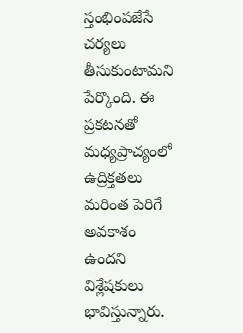స్తంభింపజేసే చర్యలు తీసుకుంటామని పేర్కొంది. ఈ ప్రకటనతో మధ్యప్రాచ్యంలో ఉద్రిక్తతలు మరింత పెరిగే అవకాశం ఉందని విశ్లేషకులు భావిస్తున్నారు.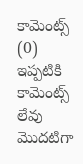కామెంట్స్ (0)
ఇప్పటికి కామెంట్స్ లేవు
మొదటిగా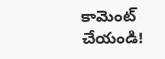కామెంట్ చేయండి!